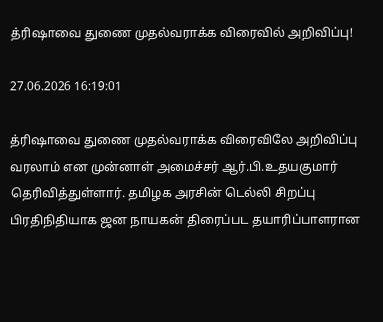த்ரிஷாவை துணை முதல்வராக்க விரைவில் அறிவிப்பு!

27.06.2026 16:19:01

த்ரிஷாவை துணை முதல்வராக்க விரைவிலே அறிவிப்பு வரலாம் என முன்னாள் அமைச்சர் ஆர்.பி.உதயகுமார் தெரிவித்துள்ளார். தமிழக அரசின் டெல்லி சிறப்பு பிரதிநிதியாக ஜன நாயகன் திரைப்பட தயாரிப்பாளரான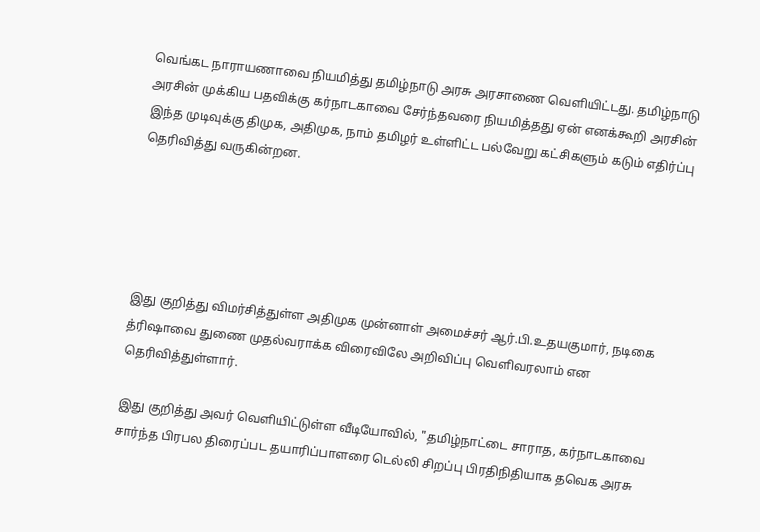வெங்கட நாராயணாவை நியமித்து தமிழ்நாடு அரசு அரசாணை வெளியிட்டது. தமிழ்நாடு அரசின் முக்கிய பதவிக்கு கர்நாடகாவை சேர்ந்தவரை நியமித்தது ஏன் எனக்கூறி அரசின் இந்த முடிவுக்கு திமுக, அதிமுக, நாம் தமிழர் உள்ளிட்ட பல்வேறு கட்சிகளும் கடும் எதிர்ப்பு தெரிவித்து வருகின்றன.





இது குறித்து விமர்சித்துள்ள அதிமுக முன்னாள் அமைச்சர் ஆர்.பி.உதயகுமார், நடிகை த்ரிஷாவை துணை முதல்வராக்க விரைவிலே அறிவிப்பு வெளிவரலாம் என தெரிவித்துள்ளார்.

இது குறித்து அவர் வெளியிட்டுள்ள வீடியோவில், "தமிழ்நாட்டை சாராத, கர்நாடகாவை சார்ந்த பிரபல திரைப்பட தயாரிப்பாளரை டெல்லி சிறப்பு பிரதிநிதியாக தவெக அரசு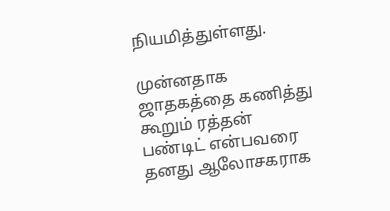நியமித்துள்ளது.

முன்னதாக ஜாதகத்தை கணித்து கூறும் ரத்தன் பண்டிட் என்பவரை தனது ஆலோசகராக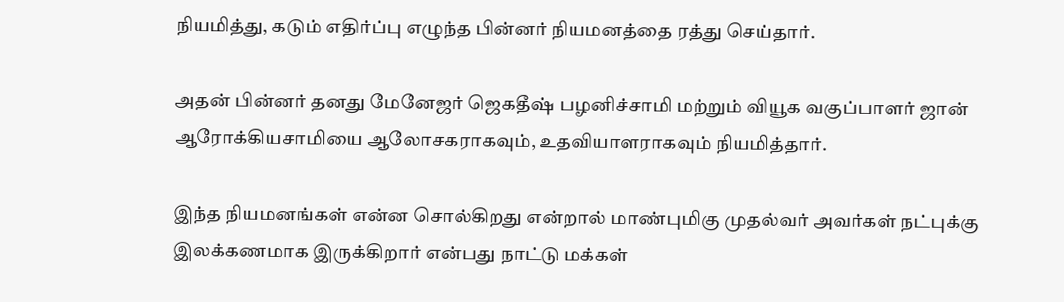நியமித்து, கடும் எதிர்ப்பு எழுந்த பின்னர் நியமனத்தை ரத்து செய்தார்.

அதன் பின்னர் தனது மேனேஜர் ஜெகதீஷ் பழனிச்சாமி மற்றும் வியூக வகுப்பாளர் ஜான் ஆரோக்கியசாமியை ஆலோசகராகவும், உதவியாளராகவும் நியமித்தார்.

இந்த நியமனங்கள் என்ன சொல்கிறது என்றால் மாண்புமிகு முதல்வர் அவர்கள் நட்புக்கு இலக்கணமாக இருக்கிறார் என்பது நாட்டு மக்கள்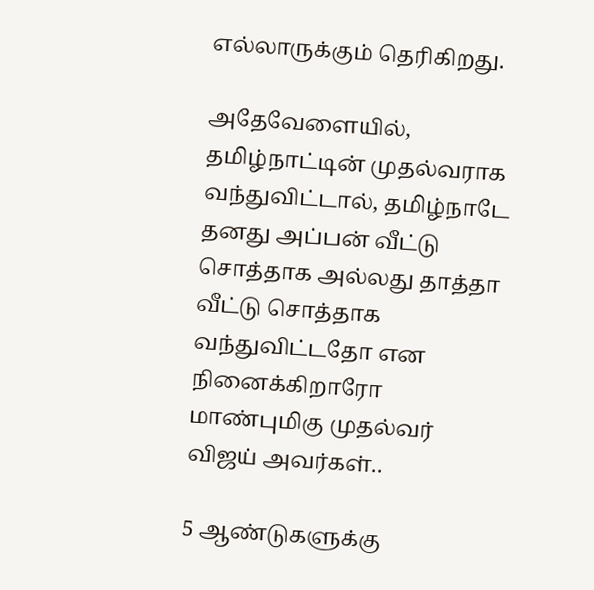எல்லாருக்கும் தெரிகிறது.

அதேவேளையில், தமிழ்நாட்டின் முதல்வராக வந்துவிட்டால், தமிழ்நாடே தனது அப்பன் வீட்டு சொத்தாக அல்லது தாத்தா வீட்டு சொத்தாக வந்துவிட்டதோ என நினைக்கிறாரோ மாண்புமிகு முதல்வர் விஜய் அவர்கள்..

5 ஆண்டுகளுக்கு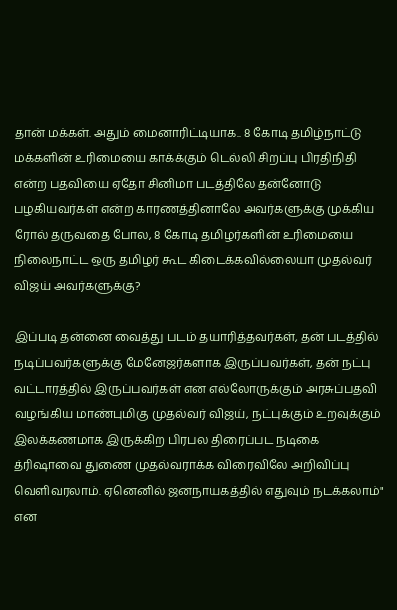தான் மக்கள். அதும் மைனாரிட்டியாக.. 8 கோடி தமிழ்நாட்டு மக்களின் உரிமையை காக்க்கும் டெல்லி சிறப்பு பிரதிநிதி என்ற பதவியை ஏதோ சினிமா படத்திலே தன்னோடு பழகியவர்கள் என்ற காரணத்தினாலே அவர்களுக்கு முக்கிய ரோல் தருவதை போல, 8 கோடி தமிழர்களின் உரிமையை நிலைநாட்ட ஒரு தமிழர் கூட கிடைக்கவில்லையா முதல்வர் விஜய் அவர்களுக்கு?

இப்படி தன்னை வைத்து படம் தயாரித்தவர்கள், தன் படத்தில் நடிப்பவர்களுக்கு மேனேஜர்களாக இருப்பவர்கள், தன் நட்பு வட்டாரத்தில் இருப்பவர்கள் என எல்லோருக்கும் அரசுப்பதவி வழங்கிய மாண்புமிகு முதல்வர் விஜய், நட்புக்கும் உறவுக்கும் இலக்கணமாக இருக்கிற பிரபல திரைப்பட நடிகை த்ரிஷாவை துணை முதல்வராக்க விரைவிலே அறிவிப்பு வெளிவரலாம். ஏனெனில் ஜனநாயகத்தில் எதுவும் நடக்கலாம்" என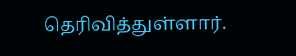தெரிவித்துள்ளார்.